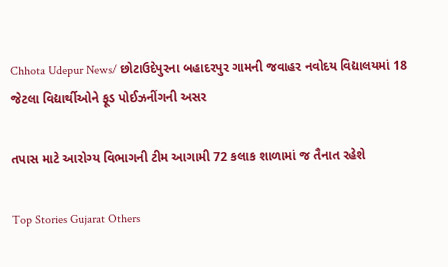Chhota Udepur News/ છોટાઉદેપુરના બહાદરપુર ગામની જવાહર નવોદય વિદ્યાલયમાં 18 જેટલા વિદ્યાર્થીઓને ફૂડ પોઈઝનીંગની અસર

તપાસ માટે આરોગ્ય વિભાગની ટીમ આગામી 72 કલાક શાળામાં જ તૈનાત રહેશે

Top Stories Gujarat Others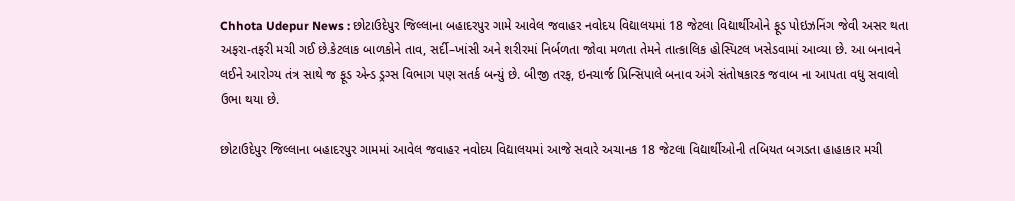Chhota Udepur News : છોટાઉદેપુર જિલ્લાના બહાદરપુર ગામે આવેલ જવાહર નવોદય વિદ્યાલયમાં 18 જેટલા વિદ્યાર્થીઓને ફૂડ પોઇઝનિંગ જેવી અસર થતા અફરા-તફરી મચી ગઈ છે.કેટલાક બાળકોને તાવ, સર્દી–ખાંસી અને શરીરમાં નિર્બળતા જોવા મળતા તેમને તાત્કાલિક હોસ્પિટલ ખસેડવામાં આવ્યા છે. આ બનાવને લઈને આરોગ્ય તંત્ર સાથે જ ફૂડ એન્ડ ડ્રગ્સ વિભાગ પણ સતર્ક બન્યું છે. બીજી તરફ, ઇનચાર્જ પ્રિન્સિપાલે બનાવ અંગે સંતોષકારક જવાબ ના આપતા વધુ સવાલો ઉભા થયા છે.

છોટાઉદેપુર જિલ્લાના બહાદરપુર ગામમાં આવેલ જવાહર નવોદય વિદ્યાલયમાં આજે સવારે અચાનક 18 જેટલા વિદ્યાર્થીઓની તબિયત બગડતા હાહાકાર મચી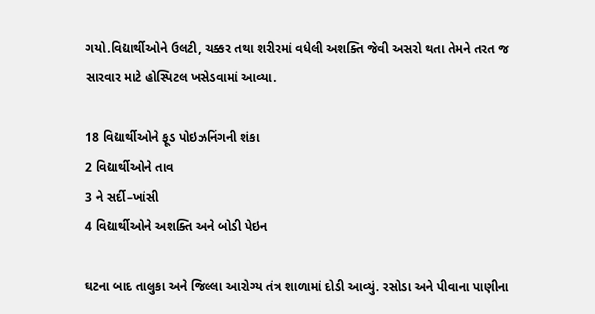ગયો.વિદ્યાર્થીઓને ઉલટી, ચક્કર તથા શરીરમાં વધેલી અશક્તિ જેવી અસરો થતા તેમને તરત જ સારવાર માટે હોસ્પિટલ ખસેડવામાં આવ્યા.

18 વિદ્યાર્થીઓને ફૂડ પોઇઝનિંગની શંકા
2 વિદ્યાર્થીઓને તાવ
3 ને સર્દી–ખાંસી
4 વિદ્યાર્થીઓને અશક્તિ અને બોડી પેઇન

ઘટના બાદ તાલુકા અને જિલ્લા આરોગ્ય તંત્ર શાળામાં દોડી આવ્યું. રસોડા અને પીવાના પાણીના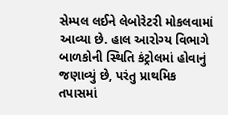સેમ્પલ લઈને લેબોરેટરી મોકલવામાં આવ્યા છે. હાલ આરોગ્ય વિભાગે બાળકોની સ્થિતિ કંટ્રોલમાં હોવાનું જણાવ્યું છે, પરંતુ પ્રાથમિક તપાસમાં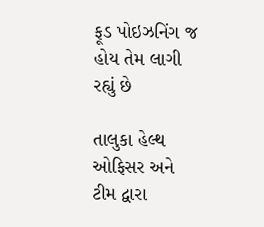ફૂડ પોઇઝનિંગ જ હોય તેમ લાગી રહ્યું છે

તાલુકા હેલ્થ ઓફિસર અને ટીમ દ્વારા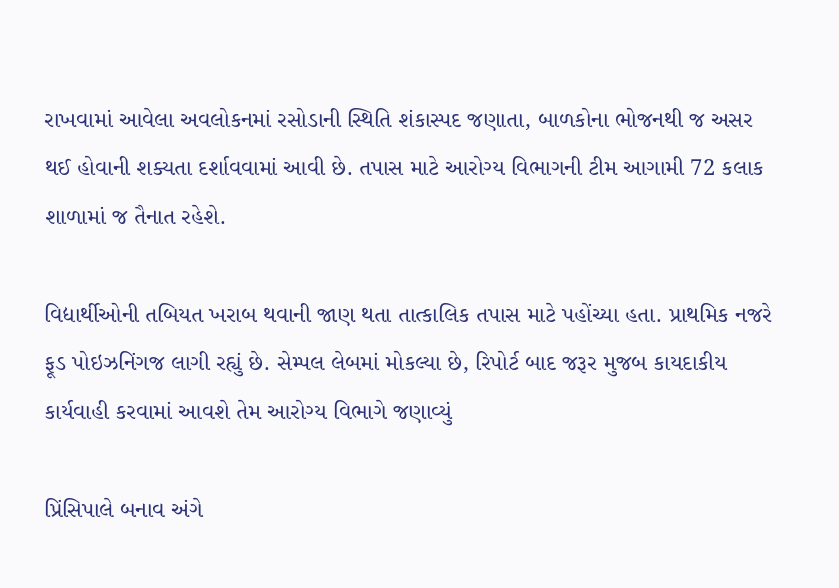રાખવામાં આવેલા અવલોકનમાં રસોડાની સ્થિતિ શંકાસ્પદ જણાતા, બાળકોના ભોજનથી જ અસર થઈ હોવાની શક્યતા દર્શાવવામાં આવી છે. તપાસ માટે આરોગ્ય વિભાગની ટીમ આગામી 72 કલાક શાળામાં જ તૈનાત રહેશે.

વિદ્યાર્થીઓની તબિયત ખરાબ થવાની જાણ થતા તાત્કાલિક તપાસ માટે પહોંચ્યા હતા. પ્રાથમિક નજરે ફૂડ પોઇઝનિંગજ લાગી રહ્યું છે. સેમ્પલ લેબમાં મોકલ્યા છે, રિપોર્ટ બાદ જરૂર મુજબ કાયદાકીય કાર્યવાહી કરવામાં આવશે તેમ આરોગ્ય વિભાગે જણાવ્યું

પ્રિંસિપાલે બનાવ અંગે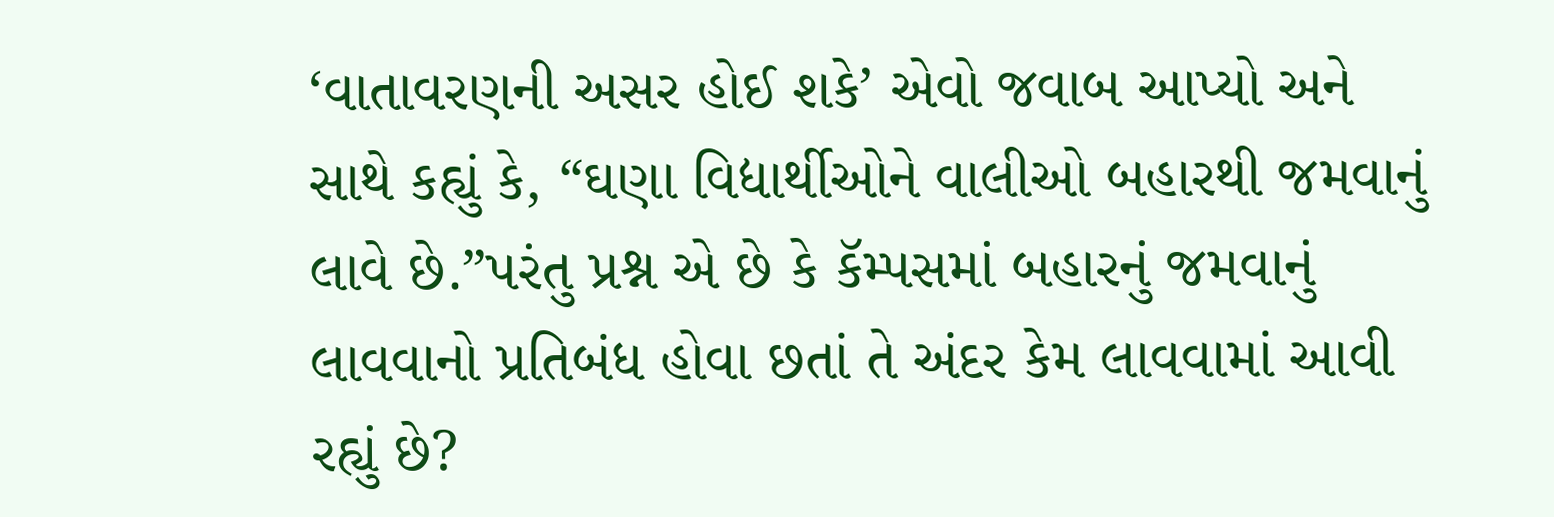‘વાતાવરણની અસર હોઈ શકે’ એવો જવાબ આપ્યો અને સાથે કહ્યું કે, “ઘણા વિદ્યાર્થીઓને વાલીઓ બહારથી જમવાનું લાવે છે.”પરંતુ પ્રશ્ન એ છે કે કૅમ્પસમાં બહારનું જમવાનું લાવવાનો પ્રતિબંધ હોવા છતાં તે અંદર કેમ લાવવામાં આવી રહ્યું છે?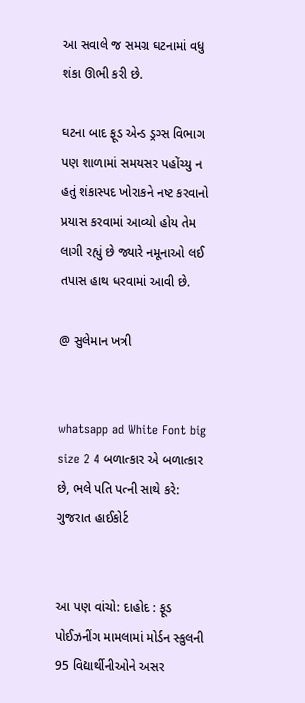આ સવાલે જ સમગ્ર ઘટનામાં વધુ શંકા ઊભી કરી છે.

ઘટના બાદ ફૂડ એન્ડ ડ્રગ્સ વિભાગ પણ શાળામાં સમયસર પહોંચ્યુ ન હતું શંકાસ્પદ ખોરાકને નષ્ટ કરવાનો પ્રયાસ કરવામાં આવ્યો હોય તેમ લાગી રહ્યું છે જ્યારે નમૂનાઓ લઈ તપાસ હાથ ધરવામાં આવી છે.

@ સુલેમાન ખત્રી


whatsapp ad White Font big size 2 4 બળાત્કાર એ બળાત્કાર છે, ભલે પતિ પત્ની સાથે કરે: ગુજરાત હાઈકોર્ટ


આ પણ વાંચો: દાહોદ : ફૂડ પોઈઝનીંગ મામલામાં મોર્ડન સ્કુલની 95 વિદ્યાર્થીનીઓને અસર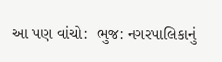આ પણ વાંચો:  ભુજ: નગરપાલિકાનું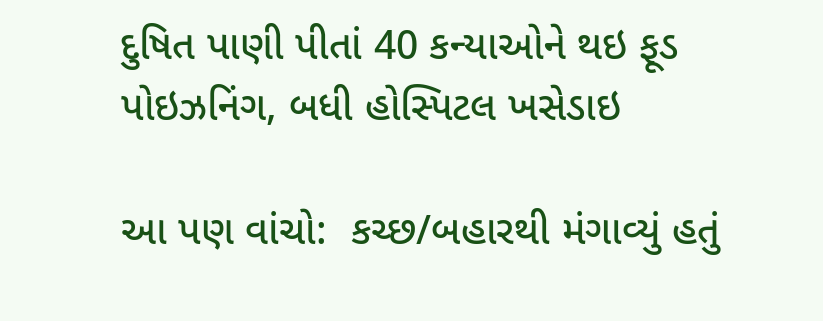દુષિત પાણી પીતાં 40 કન્યાઓને થઇ ફૂડ પોઇઝનિંગ, બધી હોસ્પિટલ ખસેડાઇ

આ પણ વાંચો:  કચ્છ/બહારથી મંગાવ્યું હતું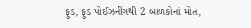ફુડ, ફુડ પોઈઝનીંગથી 2 બાળકોનાં મોત,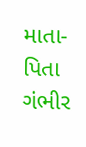માતા-પિતા ગંભીર